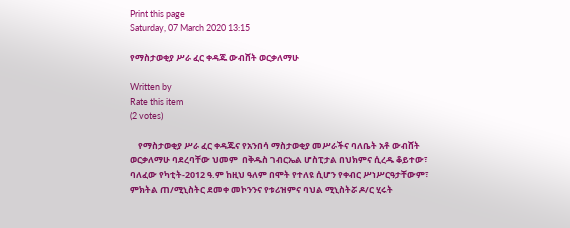Print this page
Saturday, 07 March 2020 13:15

የማስታወቂያ ሥራ ፈር ቀዳጁ ውብሸት ወርቃለማሁ

Written by
Rate this item
(2 votes)

    የማስታወቂያ ሥራ ፈር ቀዳጁና የአንበሳ ማስታወቂያ መሥራችና ባለቤት አቶ ውብሸት ወርቃለማሁ ባደረባቸው ህመም  በቅዱስ ገብርኤል ሆስፒታል በህክምና ሲረዱ ቆይተው፣ ባለፈው የካቲት-2012 ዓ.ም ከዚህ ዓለም በሞት የተለዩ ሲሆን የቀብር ሥነሥርዓታቸውም፣ ምክትል ጠ/ሚኒስትር ደመቀ መኮንንና የቱሪዝምና ባህል ሚኒስትሯ ዶ/ር ሂሩት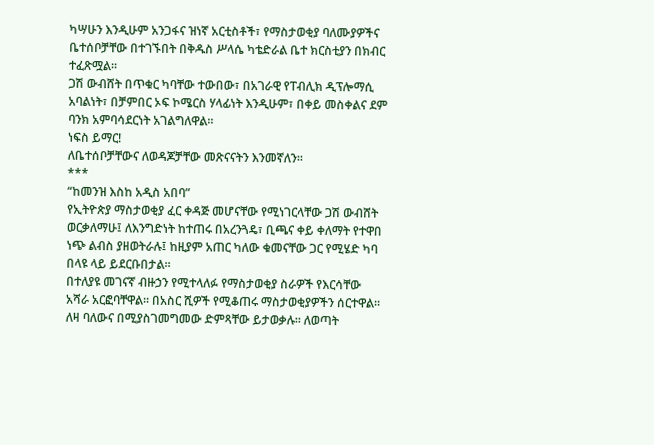ካሣሁን እንዲሁም አንጋፋና ዝነኛ አርቲስቶች፣ የማስታወቂያ ባለሙያዎችና ቤተሰቦቻቸው በተገኙበት በቅዱስ ሥላሴ ካቴድራል ቤተ ክርስቲያን በክብር ተፈጽሟል፡፡
ጋሽ ውብሸት በጥቁር ካባቸው ተውበው፣ በአገራዊ የፐብሊክ ዲፕሎማሲ አባልነት፣ በቻምበር ኦፍ ኮሜርስ ሃላፊነት እንዲሁም፣ በቀይ መስቀልና ደም ባንክ አምባሳደርነት አገልግለዋል።
ነፍስ ይማር!
ለቤተሰቦቻቸውና ለወዳጆቻቸው መጽናናትን እንመኛለን፡፡
***
“ከመንዝ እስከ አዲስ አበባ”
የኢትዮጵያ ማስታወቂያ ፈር ቀዳጅ መሆናቸው የሚነገርላቸው ጋሽ ውብሸት ወርቃለማሁ፤ ለእንግድነት ከተጠሩ በአረንጓዴ፣ ቢጫና ቀይ ቀለማት የተዋበ ነጭ ልብስ ያዘወትራሉ፤ ከዚያም አጠር ካለው ቁመናቸው ጋር የሚሄድ ካባ በላዩ ላይ ይደርቡበታል።
በተለያዩ መገናኛ ብዙኃን የሚተላለፉ የማስታወቂያ ስራዎች የእርሳቸው አሻራ አርፎባቸዋል። በአስር ሺዎች የሚቆጠሩ ማስታወቂያዎችን ሰርተዋል። ለዛ ባለውና በሚያስገመግመው ድምጻቸው ይታወቃሉ። ለወጣት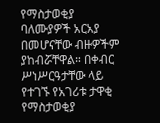የማስታወቂያ ባለሙያዎች አርአያ በመሆናቸው ብዙዎችም ያከብሯቸዋል። በቀብር ሥነሥርዓታቸው ላይ የተገኙ የአገሪቱ ታዋቂ የማስታወቂያ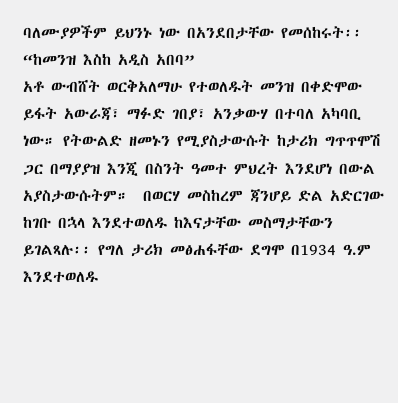ባለሙያዎችም ይህንኑ ነው በአንደበታቸው የመሰከሩት፡፡
“ከመንዝ እስከ አዲስ አበባ”
አቶ ውብሸት ወርቅአለማሁ የተወለዱት መንዝ በቀድሞው ይፋት አውራጃ፣ ማፉድ ገበያ፣ አንቃውሃ በተባለ አካባቢ ነው። የትውልድ ዘመኑን የሚያስታውሱት ከታሪክ ግጥጥሞሽ ጋር በማያያዝ እንጂ በስንት ዓመተ ምህረት እንደሆነ በውል አያስታውሱትም።  በወርሃ መስከረም ጃንሆይ ድል አድርገው ከገቡ በኋላ እንደተወለዱ ከእናታቸው መስማታቸውን ይገልጻሉ፡፡ የግለ ታሪክ መፅሐፋቸው ደግሞ በ1934 ዓ.ም እንደተወለዱ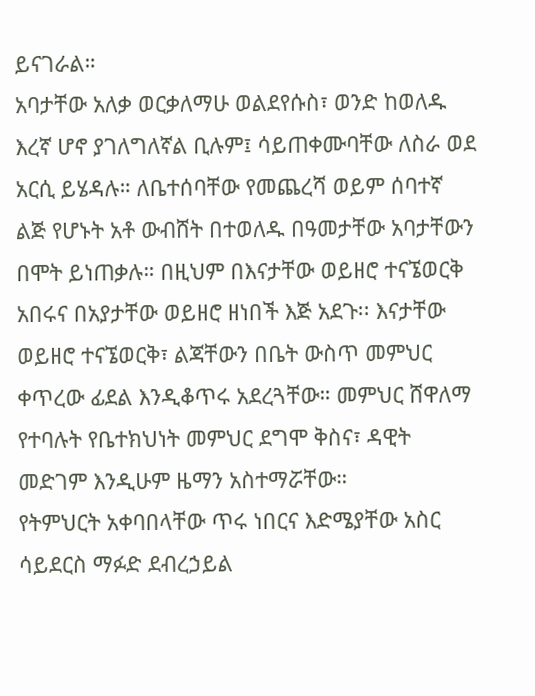ይናገራል።
አባታቸው አለቃ ወርቃለማሁ ወልደየሱስ፣ ወንድ ከወለዱ እረኛ ሆኖ ያገለግለኛል ቢሉም፤ ሳይጠቀሙባቸው ለስራ ወደ አርሲ ይሄዳሉ። ለቤተሰባቸው የመጨረሻ ወይም ሰባተኛ ልጅ የሆኑት አቶ ውብሸት በተወለዱ በዓመታቸው አባታቸውን በሞት ይነጠቃሉ። በዚህም በእናታቸው ወይዘሮ ተናኜወርቅ አበሩና በአያታቸው ወይዘሮ ዘነበች እጅ አደጉ፡፡ እናታቸው ወይዘሮ ተናኜወርቅ፣ ልጃቸውን በቤት ውስጥ መምህር ቀጥረው ፊደል እንዲቆጥሩ አደረጓቸው። መምህር ሸዋለማ የተባሉት የቤተክህነት መምህር ደግሞ ቅስና፣ ዳዊት መድገም እንዲሁም ዜማን አስተማሯቸው።
የትምህርት አቀባበላቸው ጥሩ ነበርና እድሜያቸው አስር ሳይደርስ ማፉድ ደብረኃይል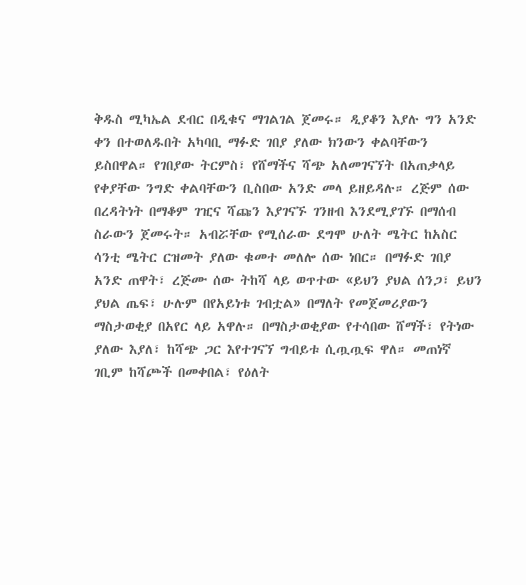ቅዱስ ሚካኤል ደብር በዲቁና ማገልገል ጀመሩ። ዲያቆን እያሉ ግን አንድ ቀን በተወለዱበት አካባቢ ማፉድ ገበያ ያለው ክንውን ቀልባቸውን ይስበዋል። የገበያው ትርምስ፣ የሸማችና ሻጭ አለመገናኘት በአጠቃላይ የቀያቸው ንግድ ቀልባቸውን ቢስበው አንድ መላ ይዘይዳሉ። ረጅም ሰው በረዳትነት በማቆም ገዢና ሻጩን እያገናኙ ገንዘብ እንደሚያገኙ በማሰብ ስራውን ጀመሩት። አብሯቸው የሚሰራው ደግሞ ሁለት ሜትር ከአስር ሳንቲ ሜትር ርዝመት ያለው ቁመተ መለሎ ሰው ነበር። በማፉድ ገበያ አንድ ጠዋት፣ ረጅሙ ሰው ትከሻ ላይ ወጥተው «ይህን ያህል ሰንጋ፣ ይህን ያህል ጤፍ፣ ሁሉም በየአይነቱ ገብቷል» በማለት የመጀመሪያውን ማስታወቂያ በአየር ላይ አዋሉ። በማስታወቂያው የተሳበው ሸማች፣ የትነው ያለው እያለ፣ ከሻጭ ጋር እየተገናኘ ግብይቱ ሲጧጧፍ ዋለ። መጠነኛ ገቢም ከሻጮች በመቀበል፣ የዕለት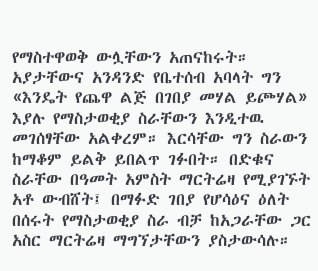የማስተዋወቅ ውሏቸውን አጠናከሩት።
አያታቸውና አንዳንድ የቤተሰብ አባላት ግን «እንዴት የጨዋ ልጅ በገበያ መሃል ይጮሃል» እያሉ የማስታወቂያ ስራቸውን እንዲተዉ መገሰፃቸው አልቀረም። እርሳቸው ግን ስራውን ከማቆም ይልቅ ይበልጥ ገፉበት። በድቁና ስራቸው በዓመት አምስት ማርትሬዛ የሚያገኙት አቶ ውብሸት፤ በማፉድ ገበያ የሆሳዕና ዕለት በሰሩት የማስታወቂያ ስራ ብቻ ከአጋራቸው ጋር አስር ማርትሬዛ ማግኘታቸውን ያስታውሳሉ።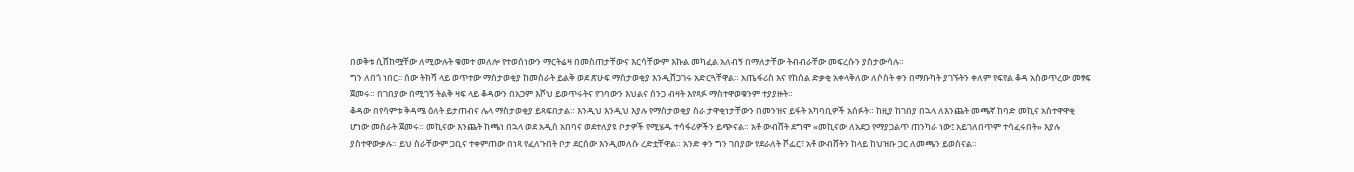በወቅቱ ሲሸከሟቸው ለሚውሉት ቁመተ መለሎ የተወሰነውን ማርትሬዛ በመስጠታቸውና እርሳቸውም እኩል መካፈል አለብኝ በማለታቸው ትብብራቸው መፍረሱን ያስታውሳሉ።
ግን ለበጎ ነበር፡፡ ሰው ትክሻ ላይ ወጥተው ማስታወቂያ ከመስራት ይልቅ ወደ ጽሁፍ ማስታወቂያ እንዲሸጋገሩ አድርጓቸዋል። አጤፋሪስ እና የከሰል ድቃቂ አቀላቅለው ለሶስት ቀን በማቡካት ያገኙትን ቀለም የፍየል ቆዳ አስወጥረው መፃፍ ጀመሩ። በገበያው በሚገኝ ትልቅ ዛፍ ላይ ቆዳውን በአጋም እሾህ ይወጥሩትና የገባውን እህልና ሰንጋ ብዛት እየጻፉ ማስተዋወቁንም ተያያዙት።
ቆዳው በየሳምቱ ቅዳሜ ዕለት ይታጠብና ሌላ ማስታወቂያ ይጻፍበታል። እንዲህ እንዲህ እያሉ የማስታወቂያ ስራ ታዋቂነታቸውን በመንዝና ይፋት አካባቢዎች አሰፉት። ከዚያ ከገበያ በኋላ ለእንጨት መጫኛ ከባድ መኪና አስተዋዋቂ ሆነው መስራት ጀመሩ። መኪናው እንጨት ከጫነ በኋላ ወደ አዲስ አበባና ወደተለያዩ ቦታዎች የሚሄዱ ተሳፋሪዎችን ይጭናል። አቶ ውብሸት ደግሞ «መኪናው ለአደጋ የማያጋልጥ ጠንካራ ነው፤ አይገለበጥም ተሳፈሩበት» እያሉ ያስተዋውቃሉ። ይህ ስራቸውም ጋቢና ተቀምጠው በነጻ የፈለጉበት ቦታ ደርሰው እንዲመለሱ ረድቷቸዋል። አንድ ቀን ግን ገበያው የደራለት ሾፌር፣ አቶ ውብሸትን ከላይ ከህዝቡ ጋር ለመጫን ይወስናል።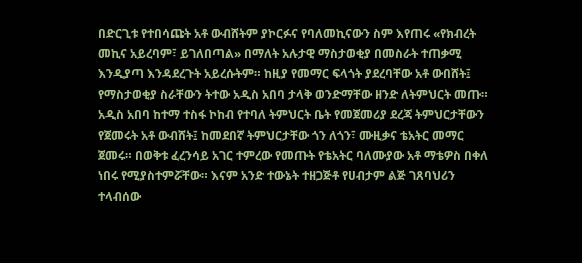በድርጊቱ የተበሳጩት አቶ ውብሸትም ያኮርፉና የባለመኪናውን ስም እየጠሩ «የክብረት መኪና አይረባም፣ ይገለበጣል» በማለት አሉታዊ ማስታወቂያ በመስራት ተጠቃሚ እንዲያጣ እንዳደረጉት አይረሱትም። ከዚያ የመማር ፍላጎት ያደረባቸው አቶ ውበሸት፤ የማስታወቂያ ስራቸውን ትተው አዲስ አበባ ታላቅ ወንድማቸው ዘንድ ለትምህርት መጡ።
አዲስ አበባ ከተማ ተስፋ ኮከብ የተባለ ትምህርት ቤት የመጀመሪያ ደረጃ ትምህርታቸውን የጀመሩት አቶ ውብሸት፤ ከመደበኛ ትምህርታቸው ጎን ለጎን፣ ሙዚቃና ቴአትር መማር ጀመሩ። በወቅቱ ፈረንሳይ አገር ተምረው የመጡት የቴአትር ባለሙያው አቶ ማቴዎስ በቀለ ነበሩ የሚያስተምሯቸው። እናም አንድ ተውኔት ተዘጋጅቶ የሀብታም ልጅ ገጸባህሪን ተላብሰው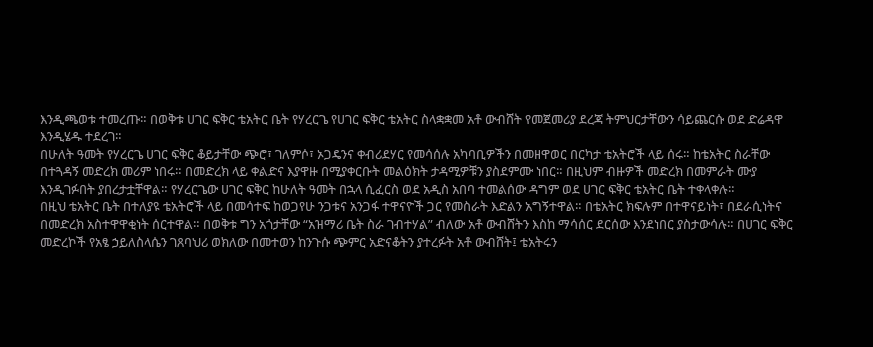እንዲጫወቱ ተመረጡ። በወቅቱ ሀገር ፍቅር ቴአትር ቤት የሃረርጌ የሀገር ፍቅር ቴአትር ስላቋቋመ አቶ ውብሸት የመጀመሪያ ደረጃ ትምህርታቸውን ሳይጨርሱ ወደ ድሬዳዋ እንዲሄዱ ተደረገ።
በሁለት ዓመት የሃረርጌ ሀገር ፍቅር ቆይታቸው ጭሮ፣ ገለምሶ፣ ኦጋዴንና ቀብሪደሃር የመሳሰሉ አካባቢዎችን በመዘዋወር በርካታ ቴአትሮች ላይ ሰሩ። ከቴአትር ስራቸው በተጓዳኝ መድረክ መሪም ነበሩ። በመድረክ ላይ ቀልድና እያዋዙ በሚያቀርቡት መልዕክት ታዳሚዎቹን ያስደምሙ ነበር። በዚህም ብዙዎች መድረክ በመምራት ሙያ እንዲገፉበት ያበረታቷቸዋል። የሃረርጌው ሀገር ፍቅር ከሁለት ዓመት በኋላ ሲፈርስ ወደ አዲስ አበባ ተመልሰው ዳግም ወደ ሀገር ፍቅር ቴአትር ቤት ተቀላቀሉ።
በዚህ ቴአትር ቤት በተለያዩ ቴአትሮች ላይ በመሳተፍ ከወጋየሁ ንጋቱና አንጋፋ ተዋናዮች ጋር የመስራት እድልን አግኝተዋል። በቴአትር ክፍሉም በተዋናይነት፣ በደራሲነትና በመድረክ አስተዋዋቂነት ሰርተዋል። በወቅቱ ግን አጎታቸው “አዝማሪ ቤት ስራ ገብተሃል” ብለው አቶ ውብሸትን እስከ ማሳሰር ደርሰው እንደነበር ያስታውሳሉ። በሀገር ፍቅር መድረኮች የአፄ ኃይለስላሴን ገጸባህሪ ወክለው በመተወን ከንጉሱ ጭምር አድናቆትን ያተረፉት አቶ ውብሸት፤ ቴአትሩን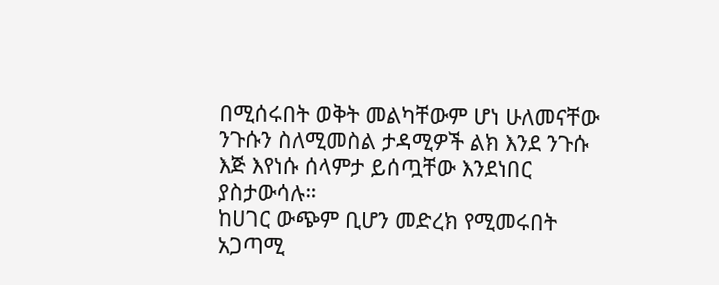በሚሰሩበት ወቅት መልካቸውም ሆነ ሁለመናቸው ንጉሱን ስለሚመስል ታዳሚዎች ልክ እንደ ንጉሱ እጅ እየነሱ ሰላምታ ይሰጧቸው እንደነበር ያስታውሳሉ።
ከሀገር ውጭም ቢሆን መድረክ የሚመሩበት አጋጣሚ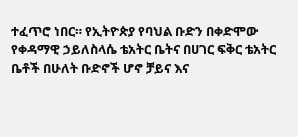ተፈጥሮ ነበር። የኢትዮጵያ የባህል ቡድን በቀድሞው የቀዳማዊ ኃይለስላሴ ቴአትር ቤትና በሀገር ፍቅር ቴአትር ቤቶች በሁለት ቡድኖች ሆኖ ቻይና እና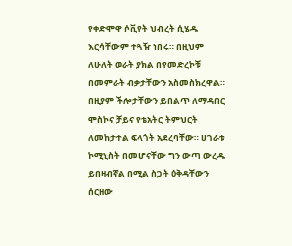የቀድሞዋ ሶቪየት ህብረት ሲሄዱ እርሳቸውም ተጓዥ ነበሩ። በዚህም ለሁለት ወራት ያክል በየመድረኮቹ በመምራት ብቃታቸውን አስመስክረዋል። በዚያም ችሎታቸውን ይበልጥ ለማዳበር ሞስኮና ቻይና የቴአትር ትምህርት ለመከታተል ፍላጎት አደረባቸው። ሀገራቱ ኮሚኒስት በመሆናቸው ግን ውጣ ውረዱ ይበዛብኛል በሚል ስጋት ዕቅዳቸውን ሰርዘው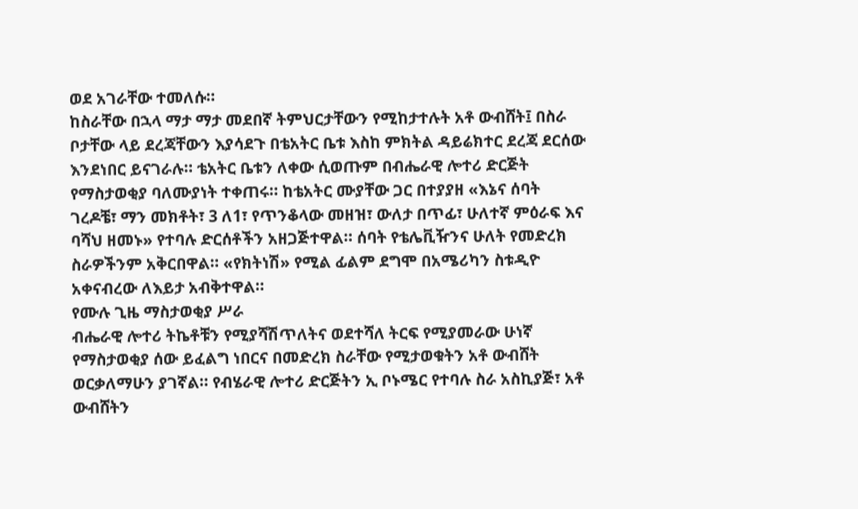ወደ አገራቸው ተመለሱ።
ከስራቸው በኋላ ማታ ማታ መደበኛ ትምህርታቸውን የሚከታተሉት አቶ ውብሸት፤ በስራ ቦታቸው ላይ ደረጃቸውን እያሳደጉ በቴአትር ቤቱ እስከ ምክትል ዳይሬክተር ደረጃ ደርሰው እንደነበር ይናገራሉ። ቴአትር ቤቱን ለቀው ሲወጡም በብሔራዊ ሎተሪ ድርጅት የማስታወቂያ ባለሙያነት ተቀጠሩ። ከቴአትር ሙያቸው ጋር በተያያዘ «እኔና ሰባት ገረዶቼ፣ ማን መክቶት፣ 3 ለ1፣ የጥንቆላው መዘዝ፣ ውለታ በጥፊ፣ ሁለተኛ ምዕራፍ እና ባሻህ ዘመኑ» የተባሉ ድርሰቶችን አዘጋጅተዋል። ሰባት የቴሌቪዥንና ሁለት የመድረክ ስራዎችንም አቅርበዋል። «የክትነሽ» የሚል ፊልም ደግሞ በአሜሪካን ስቱዲዮ አቀናብረው ለእይታ አብቅተዋል።
የሙሉ ጊዜ ማስታወቂያ ሥራ
ብሔራዊ ሎተሪ ትኬቶቹን የሚያሻሽጥለትና ወደተሻለ ትርፍ የሚያመራው ሁነኛ የማስታወቂያ ሰው ይፈልግ ነበርና በመድረክ ስራቸው የሚታወቁትን አቶ ውብሸት ወርቃለማሁን ያገኛል። የብሄራዊ ሎተሪ ድርጅትን ኢ ቦኑሜር የተባሉ ስራ አስኪያጅ፣ አቶ ውብሸትን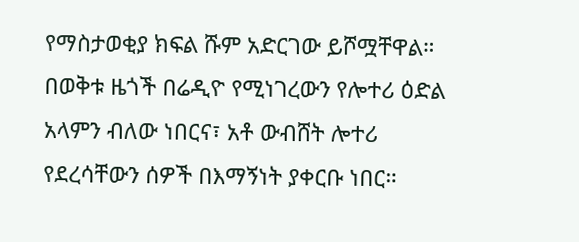የማስታወቂያ ክፍል ሹም አድርገው ይሾሟቸዋል። በወቅቱ ዜጎች በሬዲዮ የሚነገረውን የሎተሪ ዕድል አላምን ብለው ነበርና፣ አቶ ውብሸት ሎተሪ የደረሳቸውን ሰዎች በእማኝነት ያቀርቡ ነበር።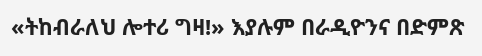«ትከብራለህ ሎተሪ ግዛ!» እያሉም በራዲዮንና በድምጽ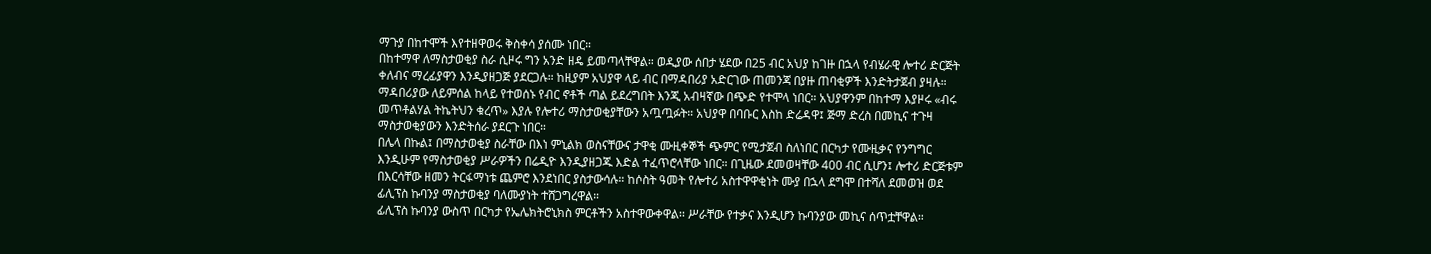ማጉያ በከተሞች እየተዘዋወሩ ቅስቀሳ ያሰሙ ነበር።
በከተማዋ ለማስታወቂያ ስራ ሲዞሩ ግን አንድ ዘዴ ይመጣላቸዋል። ወዲያው ሰበታ ሄደው በ25 ብር አህያ ከገዙ በኋላ የብሄራዊ ሎተሪ ድርጅት ቀለብና ማረፊያዋን እንዲያዘጋጅ ያደርጋሉ። ከዚያም አህያዋ ላይ ብር በማዳበሪያ አድርገው ጠመንጃ በያዙ ጠባቂዎች እንድትታጀብ ያዛሉ። ማዳበሪያው ለይምሰል ከላይ የተወሰኑ የብር ኖቶች ጣል ይደረግበት እንጂ አብዛኛው በጭድ የተሞላ ነበር። አህያዋንም በከተማ እያዞሩ «ብሩ መጥቶልሃል ትኬትህን ቁረጥ» እያሉ የሎተሪ ማስታወቂያቸውን አጧጧፉት። አህያዋ በባቡር እስከ ድሬዳዋ፤ ጅማ ድረስ በመኪና ተጉዛ ማስታወቂያውን እንድትሰራ ያደርጉ ነበር።
በሌላ በኩል፤ በማስታወቂያ ስራቸው በእነ ምኒልክ ወስናቸውና ታዋቂ ሙዚቀኞች ጭምር የሚታጀብ ስለነበር በርካታ የሙዚቃና የንግግር እንዲሁም የማስታወቂያ ሥራዎችን በሬዲዮ እንዲያዘጋጁ እድል ተፈጥሮላቸው ነበር። በጊዜው ደመወዛቸው 400 ብር ሲሆን፤ ሎተሪ ድርጅቱም በእርሳቸው ዘመን ትርፋማነቱ ጨምሮ እንደነበር ያስታውሳሉ። ከሶስት ዓመት የሎተሪ አስተዋዋቂነት ሙያ በኋላ ደግሞ በተሻለ ደመወዝ ወደ ፊሊፕስ ኩባንያ ማስታወቂያ ባለሙያነት ተሸጋግረዋል።
ፊሊፕስ ኩባንያ ውስጥ በርካታ የኤሌክትሮኒክስ ምርቶችን አስተዋውቀዋል፡፡ ሥራቸው የተቃና እንዲሆን ኩባንያው መኪና ሰጥቷቸዋል።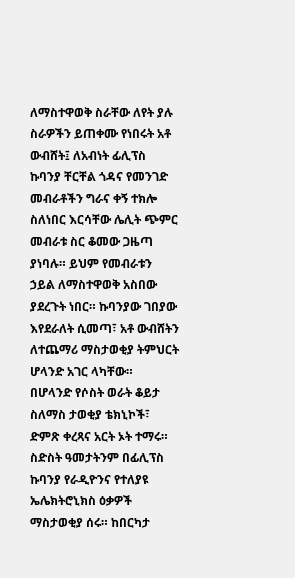ለማስተዋወቅ ስራቸው ለየት ያሉ ስራዎችን ይጠቀሙ የነበሩት አቶ ውብሸት፤ ለአብነት ፊሊፕስ ኩባንያ ቸርቸል ጎዳና የመንገድ መብራቶችን ግራና ቀኝ ተክሎ ስለነበር እርሳቸው ሌሊት ጭምር መብራቱ ስር ቆመው ጋዜጣ ያነባሉ። ይህም የመብራቱን ኃይል ለማስተዋወቅ አስበው ያደረጉት ነበር። ኩባንያው ገበያው እየደራለት ሲመጣ፣ አቶ ውብሸትን ለተጨማሪ ማስታወቂያ ትምህርት ሆላንድ አገር ላካቸው።
በሆላንድ የሶስት ወራት ቆይታ ስለማስ ታወቂያ ቴክኒኮች፣ ድምጽ ቀረጻና አርት ኦት ተማሩ። ስድስት ዓመታትንም በፊሊፕስ ኩባንያ የራዲዮንና የተለያዩ ኤሌክትሮኒክስ ዕቃዎች ማስታወቂያ ሰሩ። ከበርካታ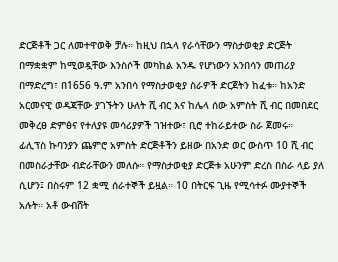ድርጅቶች ጋር ለመተዋወቅ ቻሉ። ከዚህ በኋላ የራሳቸውን ማስታወቂያ ድርጅት በማቋቋም ከሚወዷቸው እንስሶች መካከል አንዱ የሆነውን አንበሳን መጠሪያ በማድረግ፣ በ1656 ዓ.ም አንበሳ የማስታወቂያ ስራዎች ድርጀትን ከፈቱ። ከአንድ አርመናዊ ወዳጃቸው ያገኙትን ሁለት ሺ ብር እና ከሌላ ሰው አምስት ሺ ብር በመበደር መቅረፀ ድምፅና የተለያዩ መሳሪያዎች ገዝተው፣ ቢሮ ተከራይተው ስራ ጀመሩ።
ፊሊፕስ ኩባንያን ጨምሮ አምስት ድርጅቶችን ይዘው በአንድ ወር ውስጥ 10 ሺ ብር በመስራታቸው ብድራቸውን መለሱ። የማስታወቂያ ድርጅቱ አሁንም ድረስ በስራ ላይ ያለ ሲሆን፤ በስሩም 12 ቋሚ ሰራተኞች ይዟል። 10 በትርፍ ጊዜ የሚሳተፉ ሙያተኞች አሉት። አቶ ውብሸት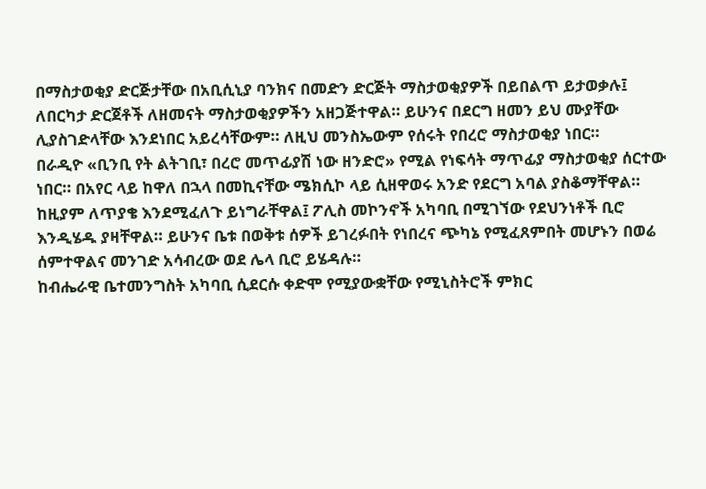በማስታወቂያ ድርጅታቸው በአቢሲኒያ ባንክና በመድን ድርጅት ማስታወቂያዎች በይበልጥ ይታወቃሉ፤ ለበርካታ ድርጀቶች ለዘመናት ማስታወቂያዎችን አዘጋጅተዋል። ይሁንና በደርግ ዘመን ይህ ሙያቸው ሊያስገድላቸው እንደነበር አይረሳቸውም። ለዚህ መንስኤውም የሰሩት የበረሮ ማስታወቂያ ነበር።
በራዲዮ «ቢንቢ የት ልትገቢ፣ በረሮ መጥፊያሽ ነው ዘንድሮ» የሚል የነፍሳት ማጥፊያ ማስታወቂያ ሰርተው ነበር። በአየር ላይ ከዋለ በኋላ በመኪናቸው ሜክሲኮ ላይ ሲዘዋወሩ አንድ የደርግ አባል ያስቆማቸዋል። ከዚያም ለጥያቄ እንደሚፈለጉ ይነግራቸዋል፤ ፖሊስ መኮንኖች አካባቢ በሚገኘው የደህንነቶች ቢሮ እንዲሄዱ ያዛቸዋል። ይሁንና ቤቱ በወቅቱ ሰዎች ይገረፉበት የነበረና ጭካኔ የሚፈጸምበት መሆኑን በወሬ ሰምተዋልና መንገድ አሳብረው ወደ ሌላ ቢሮ ይሄዳሉ።
ከብሔራዊ ቤተመንግስት አካባቢ ሲደርሱ ቀድሞ የሚያውቋቸው የሚኒስትሮች ምክር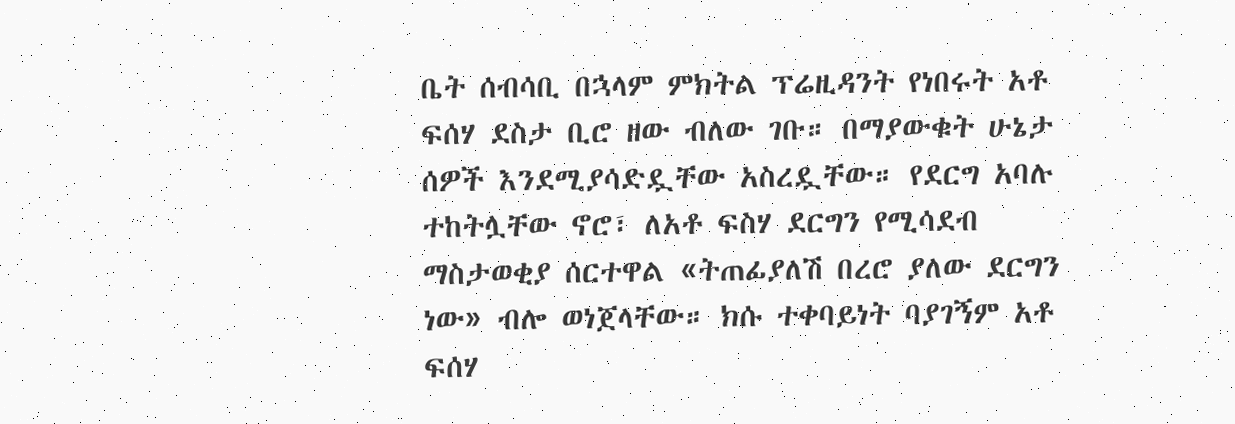ቤት ሰብሳቢ በኋላም ምክትል ፕሬዚዳንት የነበሩት አቶ ፍሰሃ ደስታ ቢሮ ዘው ብለው ገቡ። በማያውቁት ሁኔታ ሰዎች እንደሚያሳድዷቸው አስረዷቸው። የደርግ አባሉ ተከትሏቸው ኖሮ፣ ለአቶ ፍስሃ ደርግን የሚሳደብ ማስታወቂያ ሰርተዋል «ትጠፊያለሽ በረሮ ያለው ደርግን ነው» ብሎ ወነጀላቸው። ክሱ ተቀባይነት ባያገኝም አቶ ፍሰሃ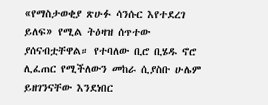«የማስታወቂያ ጽሁፉ ሳንሱር እየተደረገ ይለፍ» የሚል ትዕዛዝ ሰጥተው ያሰናብቷቸዋል። የተባለው ቢሮ ቢሄዱ ኖሮ ሊፈጠር የሚችለውን መከራ ሲያስቡ ሁሌም ይዘገንናቸው እንደነበር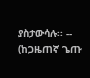ያስታውሳሉ፡፡ --
(ከጋዜጠኛ ጌጡ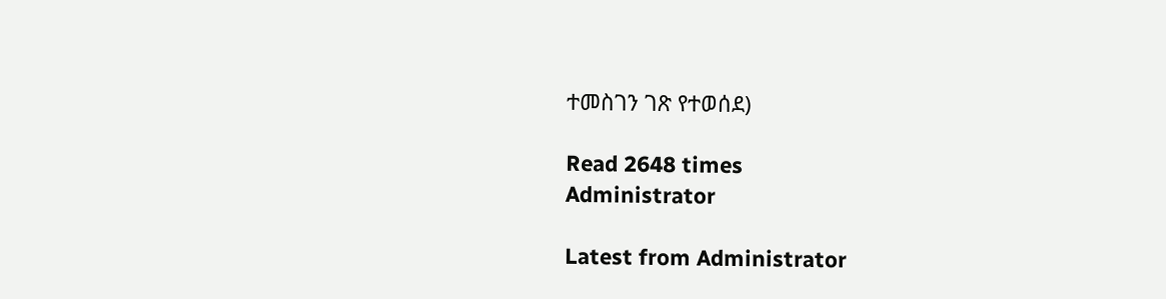ተመስገን ገጽ የተወሰደ)

Read 2648 times
Administrator

Latest from Administrator